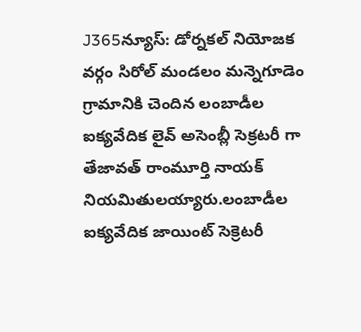J365న్యూస్: డోర్నకల్ నియోజక వర్గం సిరోల్ మండలం మన్నెగూడెం గ్రామానికి చెందిన లంబాడీల ఐక్యవేదిక లైవ్ అసెంబ్లీ సెక్రటరీ గా తేజావత్ రాంమూర్తి నాయక్ నియమితులయ్యారు.లంబాడీల ఐక్యవేదిక జాయింట్ సెక్రెటరీ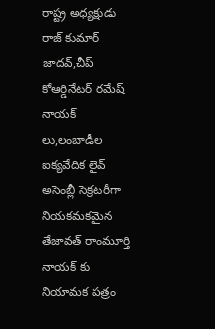రాష్ట్ర అధ్యక్షుడు రాజ్ కుమార్ జాదవ్,చీప్ కోఆర్డినేటర్ రమేష్ నాయక్ లు,లంబాడీల ఐక్యవేదిక లైవ్ అసెంబ్లీ సెక్రటరీగా నియకమకమైన తేజావత్ రాంమూర్తి నాయక్ కు నియామక పత్రం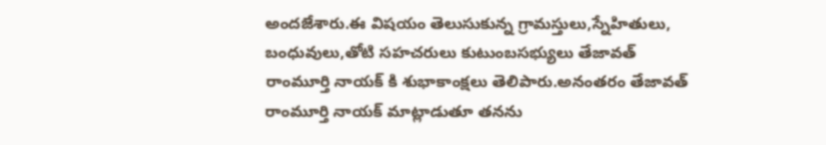అందజేశారు.ఈ విషయం తెలుసుకున్న గ్రామస్తులు,స్నేహితులు, బంధువులు,తోటి సహచరులు కుటుంబసభ్యులు తేజావత్ రాంమూర్తి నాయక్ కి శుభాకాంక్షలు తెలిపారు.అనంతరం తేజావత్ రాంమూర్తి నాయక్ మాట్లాడుతూ తనను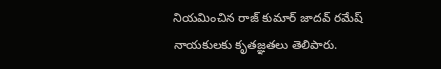నియమించిన రాజ్ కుమార్ జాదవ్ రమేష్ నాయకులకు కృతజ్ఞతలు తెలిపారు.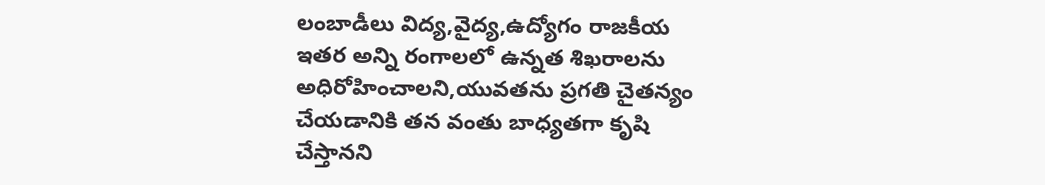లంబాడీలు విద్య,వైద్య,ఉద్యోగం రాజకీయ ఇతర అన్ని రంగాలలో ఉన్నత శిఖరాలను అధిరోహించాలని,యువతను ప్రగతి చైతన్యం చేయడానికి తన వంతు బాధ్యతగా కృషి చేస్తానని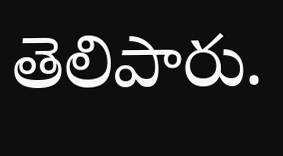తెలిపారు.